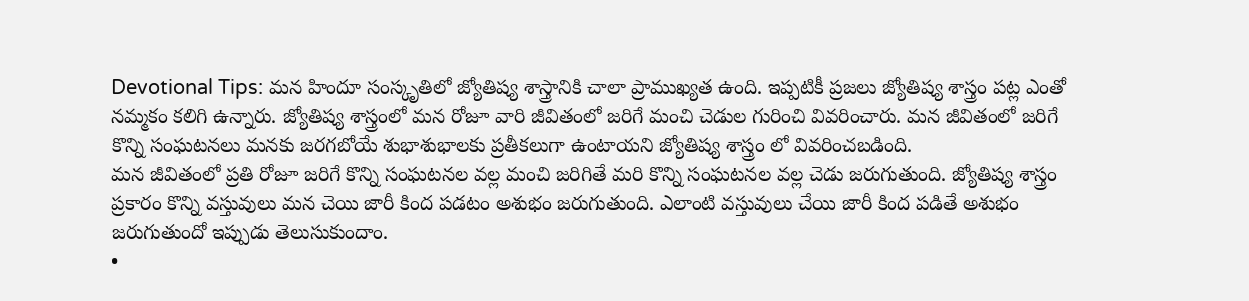Devotional Tips: మన హిందూ సంస్కృతిలో జ్యోతిష్య శాస్త్రానికి చాలా ప్రాముఖ్యత ఉంది. ఇప్పటికీ ప్రజలు జ్యోతిష్య శాస్త్రం పట్ల ఎంతో నమ్మకం కలిగి ఉన్నారు. జ్యోతిష్య శాస్త్రంలో మన రోజూ వారి జీవితంలో జరిగే మంచి చెడుల గురించి వివరించారు. మన జీవితంలో జరిగే కొన్ని సంఘటనలు మనకు జరగబోయే శుభాశుభాలకు ప్రతీకలుగా ఉంటాయని జ్యోతిష్య శాస్త్రం లో వివరించబడింది.
మన జీవితంలో ప్రతి రోజూ జరిగే కొన్ని సంఘటనల వల్ల మంచి జరిగితే మరి కొన్ని సంఘటనల వల్ల చెడు జరుగుతుంది. జ్యోతిష్య శాస్త్రం ప్రకారం కొన్ని వస్తువులు మన చెయి జారీ కింద పడటం అశుభం జరుగుతుంది. ఎలాంటి వస్తువులు చేయి జారీ కింద పడితే అశుభం జరుగుతుందో ఇప్పుడు తెలుసుకుందాం.
•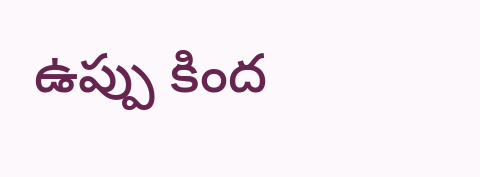ఉప్పు కింద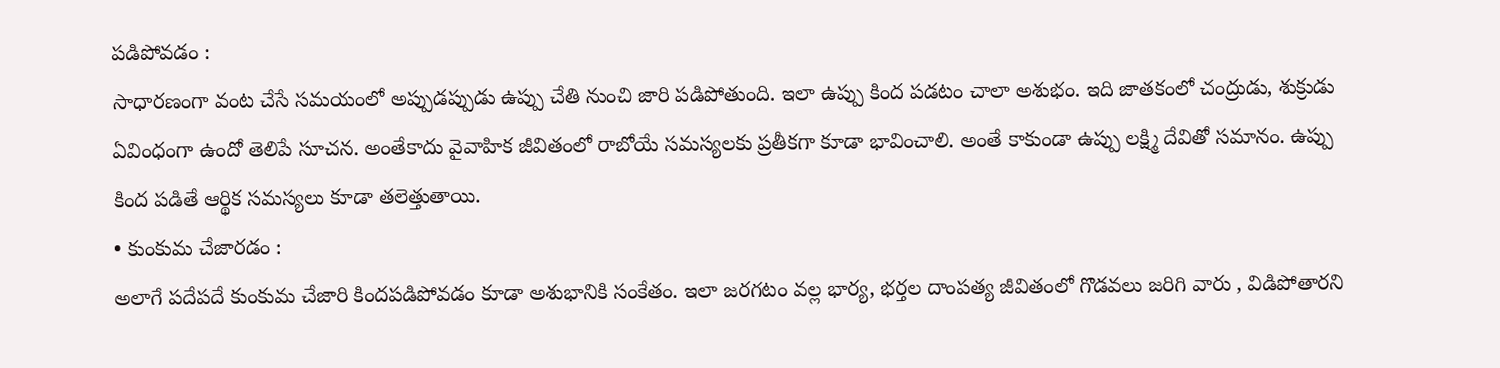పడిపోవడం :
సాధారణంగా వంట చేసే సమయంలో అప్పుడప్పుడు ఉప్పు చేతి నుంచి జారి పడిపోతుంది. ఇలా ఉప్పు కింద పడటం చాలా అశుభం. ఇది జాతకంలో చంద్రుడు, శుక్రుడు ఏవింధంగా ఉందో తెలిపే సూచన. అంతేకాదు వైవాహిక జీవితంలో రాబోయే సమస్యలకు ప్రతీకగా కూడా భావించాలి. అంతే కాకుండా ఉప్పు లక్ష్మి దేవితో సమానం. ఉప్పు కింద పడితే ఆర్థిక సమస్యలు కూడా తలెత్తుతాయి.
• కుంకుమ చేజారడం :
అలాగే పదేపదే కుంకుమ చేజారి కిందపడిపోవడం కూడా అశుభానికి సంకేతం. ఇలా జరగటం వల్ల భార్య, భర్తల దాంపత్య జీవితంలో గొడవలు జరిగి వారు , విడిపోతారని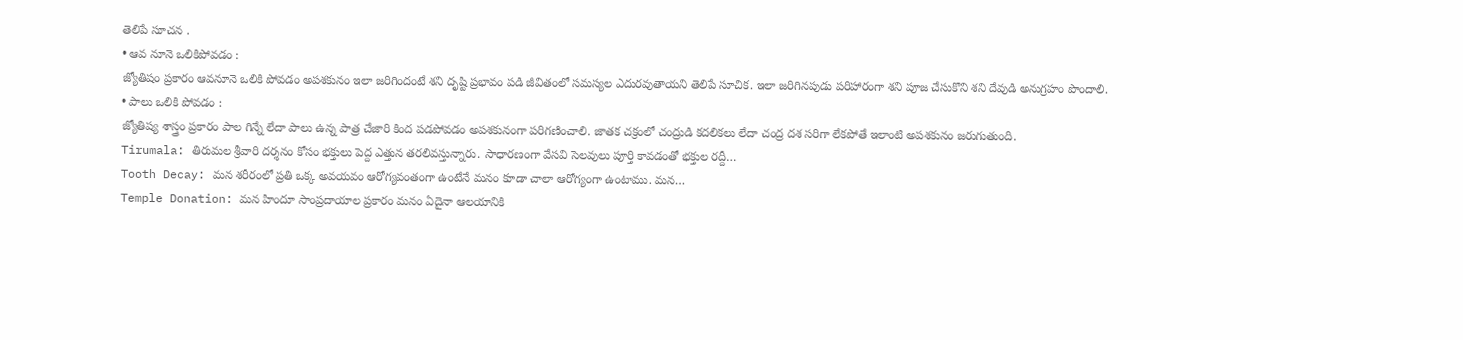తెలిపే సూచన .
• ఆవ నూనె ఒలికిపోవడం :
జ్యోతిషం ప్రకారం ఆవనూనె ఒలికి పోవడం అపశకునం ఇలా జరిగిందంటే శని దృష్టి ప్రభావం పడి జీవితంలో సమస్యల ఎదురవుతాయని తెలిపే సూచిక. ఇలా జరిగినపుడు పరిహారంగా శని పూజ చేసుకొని శని దేవుడి అనుగ్రహం పొందాలి.
• పాలు ఒలికి పోవడం :
జ్యోతిష్య శాస్త్రం ప్రకారం పాల గిన్నే లేదా పాలు ఉన్న పాత్ర చేజారి కింద పడపోవడం అపశకునంగా పరిగణించాలి. జాతక చక్రంలో చంద్రుడి కదలికలు లేదా చంద్ర దశ సరిగా లేకపోతే ఇలాంటి అపశకునం జరుగుతుంది.
Tirumala: తిరుమల శ్రీవారి దర్శనం కోసం భక్తులు పెద్ద ఎత్తున తరలివస్తున్నారు. సాధారణంగా వేసవి సెలవులు పూర్తి కావడంతో భక్తుల రద్దీ…
Tooth Decay: మన శరీరంలో ప్రతి ఒక్క అవయవం ఆరోగ్యవంతంగా ఉంటేనే మనం కూడా చాలా ఆరోగ్యంగా ఉంటాము. మన…
Temple Donation: మన హిందూ సాంప్రదాయాల ప్రకారం మనం ఏదైనా ఆలయానికి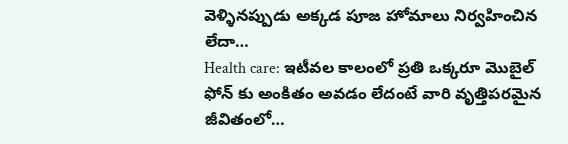వెళ్ళినప్పుడు అక్కడ పూజ హోమాలు నిర్వహించిన లేదా…
Health care: ఇటీవల కాలంలో ప్రతి ఒక్కరూ మొబైల్ ఫోన్ కు అంకితం అవడం లేదంటే వారి వృత్తిపరమైన జీవితంలో…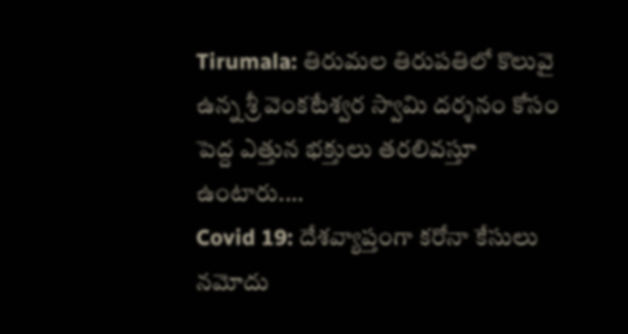Tirumala: తిరుమల తిరుపతిలో కొలువై ఉన్న శ్రీ వెంకటేశ్వర స్వామి దర్శనం కోసం పెద్ద ఎత్తున భక్తులు తరలివస్తూ ఉంటారు.…
Covid 19: దేశవ్యాప్తంగా కరోనా కేసులు నమోదు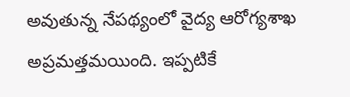అవుతున్న నేపథ్యంలో వైద్య ఆరోగ్యశాఖ అప్రమత్తమయింది. ఇప్పటికే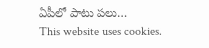ఏపీలో పాటు పలు…
This website uses cookies.